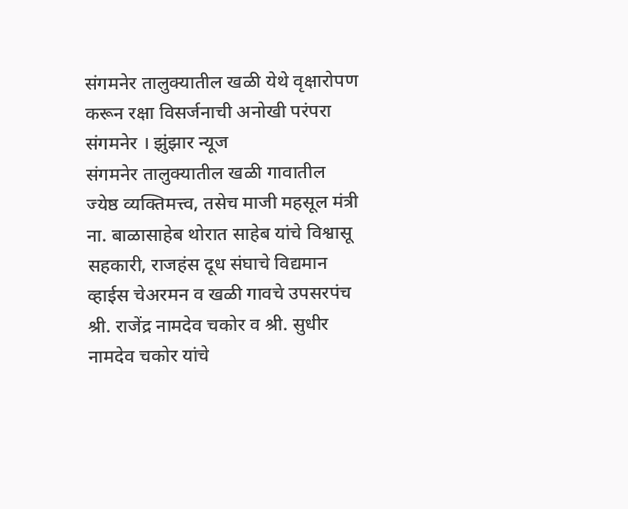संगमनेर तालुक्यातील खळी येथे वृक्षारोपण करून रक्षा विसर्जनाची अनोखी परंपरा
संगमनेर । झुंझार न्यूज
संगमनेर तालुक्यातील खळी गावातील ज्येष्ठ व्यक्तिमत्त्व, तसेच माजी महसूल मंत्री ना. बाळासाहेब थोरात साहेब यांचे विश्वासू सहकारी, राजहंस दूध संघाचे विद्यमान व्हाईस चेअरमन व खळी गावचे उपसरपंच श्री. राजेंद्र नामदेव चकोर व श्री. सुधीर नामदेव चकोर यांचे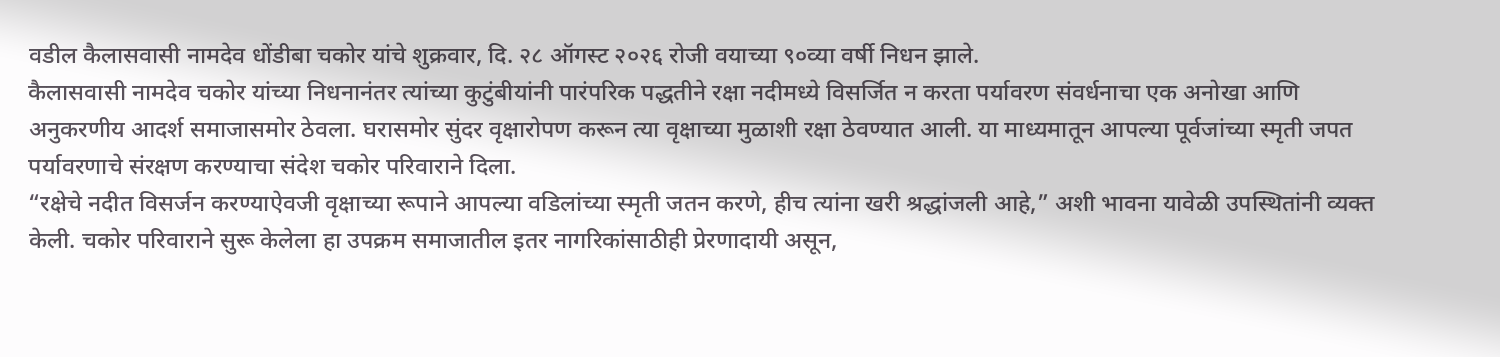वडील कैलासवासी नामदेव धोंडीबा चकोर यांचे शुक्रवार, दि. २८ ऑगस्ट २०२६ रोजी वयाच्या ९०व्या वर्षी निधन झाले.
कैलासवासी नामदेव चकोर यांच्या निधनानंतर त्यांच्या कुटुंबीयांनी पारंपरिक पद्धतीने रक्षा नदीमध्ये विसर्जित न करता पर्यावरण संवर्धनाचा एक अनोखा आणि अनुकरणीय आदर्श समाजासमोर ठेवला. घरासमोर सुंदर वृक्षारोपण करून त्या वृक्षाच्या मुळाशी रक्षा ठेवण्यात आली. या माध्यमातून आपल्या पूर्वजांच्या स्मृती जपत पर्यावरणाचे संरक्षण करण्याचा संदेश चकोर परिवाराने दिला.
“रक्षेचे नदीत विसर्जन करण्याऐवजी वृक्षाच्या रूपाने आपल्या वडिलांच्या स्मृती जतन करणे, हीच त्यांना खरी श्रद्धांजली आहे,” अशी भावना यावेळी उपस्थितांनी व्यक्त केली. चकोर परिवाराने सुरू केलेला हा उपक्रम समाजातील इतर नागरिकांसाठीही प्रेरणादायी असून,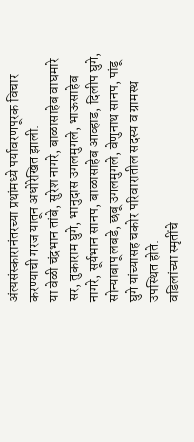अंत्यसंस्कारानंतरच्या प्रथांमध्ये पर्यावरणपूरक विचार करण्याची गरज यातून अधोरेखित झाली.
या वेळी चंद्रभान तांबे, सुरेश नागरे, बाळासाहेब वाघमारे सर, तुकाराम घुगे, भानुदास उगलमुगले, भाऊसाहेब नागरे, सूर्यभान सानप, बाळासाहेब आव्हाड, दिलीप घुगे, सोन्याबापू लबडे, छबू उगलमुगले, वेणुनाथ सानप, पांडू घुगे यांच्यासह चकोर परिवारातील सदस्य व ग्रामस्थ उपस्थित होते.
वडिलांच्या स्मृतींचे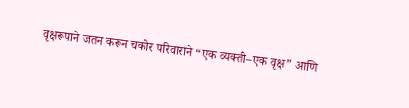वृक्षरूपाने जतन करून चकोर परिवाराने “एक व्यक्ती–एक वृक्ष” आणि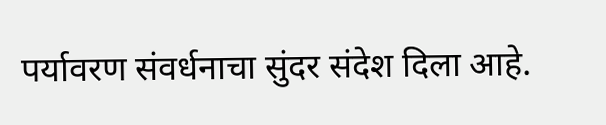पर्यावरण संवर्धनाचा सुंदर संदेश दिला आहे.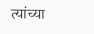त्यांच्या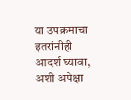या उपक्रमाचा इतरांनीही आदर्श घ्यावा, अशी अपेक्षा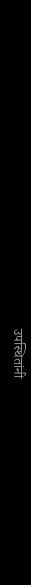उपस्थितांनी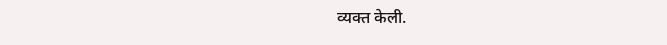व्यक्त केली.